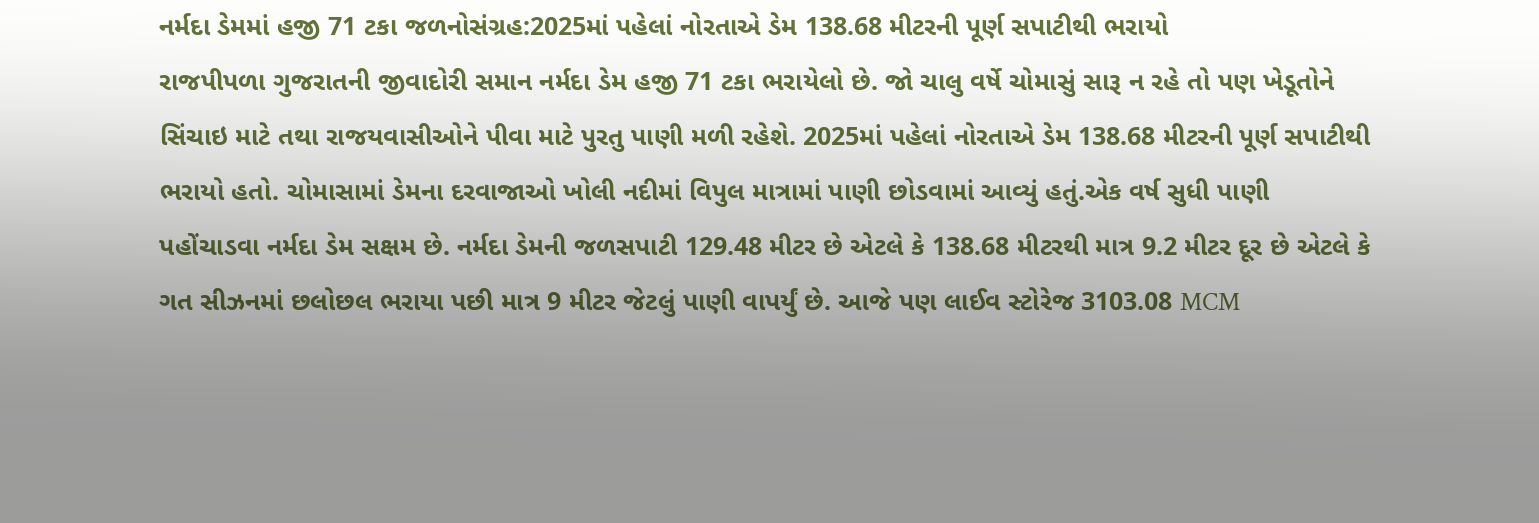નર્મદા ડેમમાં હજી 71 ટકા જળનોસંગ્રહ:2025માં પહેલાં નોરતાએ ડેમ 138.68 મીટરની પૂર્ણ સપાટીથી ભરાયો
રાજપીપળા ગુજરાતની જીવાદોરી સમાન નર્મદા ડેમ હજી 71 ટકા ભરાયેલો છે. જો ચાલુ વર્ષે ચોમાસું સારૂ ન રહે તો પણ ખેડૂતોને સિંચાઇ માટે તથા રાજયવાસીઓને પીવા માટે પુરતુ પાણી મળી રહેશે. 2025માં પહેલાં નોરતાએ ડેમ 138.68 મીટરની પૂર્ણ સપાટીથી ભરાયો હતો. ચોમાસામાં ડેમના દરવાજાઓ ખોલી નદીમાં વિપુલ માત્રામાં પાણી છોડવામાં આવ્યું હતું.એક વર્ષ સુધી પાણી પહોંચાડવા નર્મદા ડેમ સક્ષમ છે. નર્મદા ડેમની જળસપાટી 129.48 મીટર છે એટલે કે 138.68 મીટરથી માત્ર 9.2 મીટર દૂર છે એટલે કે ગત સીઝનમાં છલોછલ ભરાયા પછી માત્ર 9 મીટર જેટલું પાણી વાપર્યું છે. આજે પણ લાઈવ સ્ટોરેજ 3103.08 MCM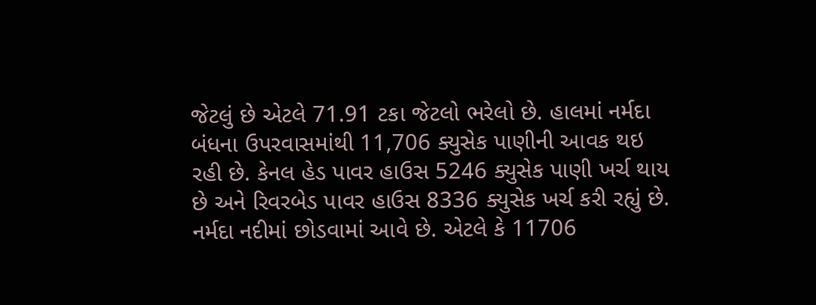જેટલું છે એટલે 71.91 ટકા જેટલો ભરેલો છે. હાલમાં નર્મદા બંધના ઉપરવાસમાંથી 11,706 ક્યુસેક પાણીની આવક થઇ રહી છે. કેનલ હેડ પાવર હાઉસ 5246 ક્યુસેક પાણી ખર્ચ થાય છે અને રિવરબેડ પાવર હાઉસ 8336 ક્યુસેક ખર્ચ કરી રહ્યું છે. નર્મદા નદીમાં છોડવામાં આવે છે. એટલે કે 11706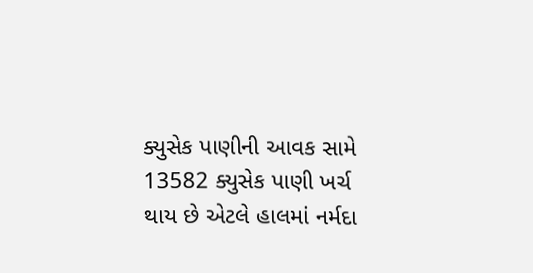ક્યુસેક પાણીની આવક સામે 13582 ક્યુસેક પાણી ખર્ચ થાય છે એટલે હાલમાં નર્મદા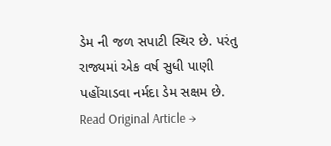ડેમ ની જળ સપાટી સ્થિર છે. પરંતુ રાજ્યમાં એક વર્ષ સુધી પાણી પહોંચાડવા નર્મદા ડેમ સક્ષમ છે.
Read Original Article →